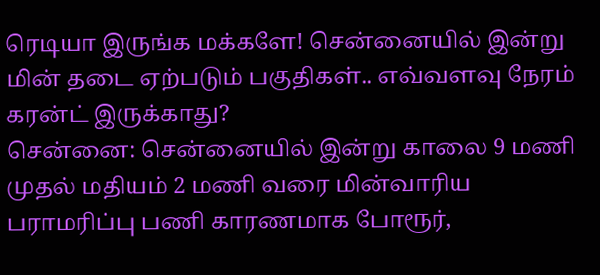ரெடியா இருங்க மக்களே! சென்னையில் இன்று மின் தடை ஏற்படும் பகுதிகள்.. எவ்வளவு நேரம் கரன்ட் இருக்காது?
சென்னை: சென்னையில் இன்று காலை 9 மணி முதல் மதியம் 2 மணி வரை மின்வாரிய பராமரிப்பு பணி காரணமாக போரூர்,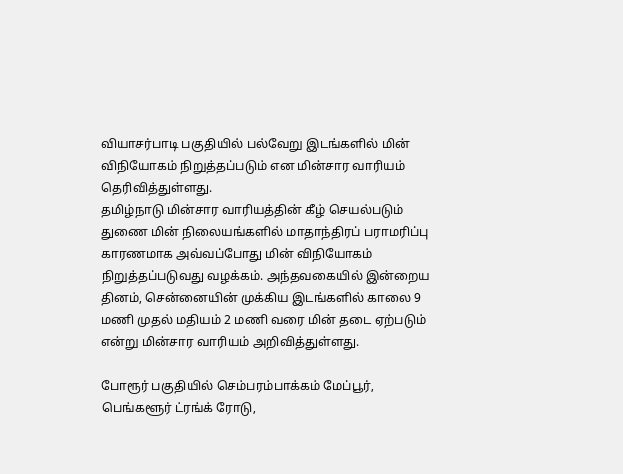வியாசர்பாடி பகுதியில் பல்வேறு இடங்களில் மின் விநியோகம் நிறுத்தப்படும் என மின்சார வாரியம் தெரிவித்துள்ளது.
தமிழ்நாடு மின்சார வாரியத்தின் கீழ் செயல்படும் துணை மின் நிலையங்களில் மாதாந்திரப் பராமரிப்பு காரணமாக அவ்வப்போது மின் விநியோகம் நிறுத்தப்படுவது வழக்கம். அந்தவகையில் இன்றைய தினம், சென்னையின் முக்கிய இடங்களில் காலை 9 மணி முதல் மதியம் 2 மணி வரை மின் தடை ஏற்படும் என்று மின்சார வாரியம் அறிவித்துள்ளது.

போரூர் பகுதியில் செம்பரம்பாக்கம் மேப்பூர், பெங்களூர் ட்ரங்க் ரோடு,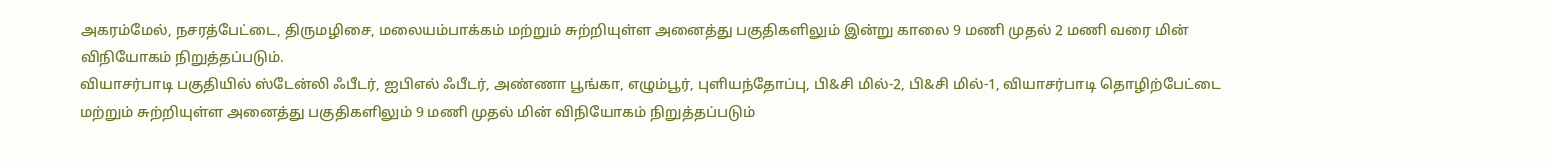அகரம்மேல், நசரத்பேட்டை, திருமழிசை, மலையம்பாக்கம் மற்றும் சுற்றியுள்ள அனைத்து பகுதிகளிலும் இன்று காலை 9 மணி முதல் 2 மணி வரை மின் விநியோகம் நிறுத்தப்படும்.
வியாசர்பாடி பகுதியில் ஸ்டேன்லி ஃபீடர், ஐபிஎல் ஃபீடர், அண்ணா பூங்கா, எழும்பூர், புளியந்தோப்பு, பி&சி மில்-2, பி&சி மில்-1, வியாசர்பாடி தொழிற்பேட்டை மற்றும் சுற்றியுள்ள அனைத்து பகுதிகளிலும் 9 மணி முதல் மின் விநியோகம் நிறுத்தப்படும்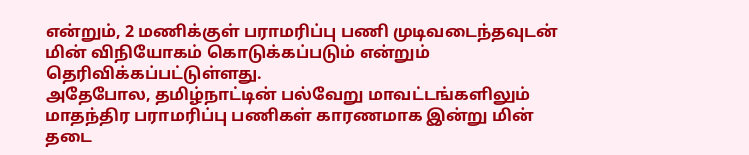என்றும், 2 மணிக்குள் பராமரிப்பு பணி முடிவடைந்தவுடன் மின் விநியோகம் கொடுக்கப்படும் என்றும் தெரிவிக்கப்பட்டுள்ளது.
அதேபோல, தமிழ்நாட்டின் பல்வேறு மாவட்டங்களிலும் மாதந்திர பராமரிப்பு பணிகள் காரணமாக இன்று மின் தடை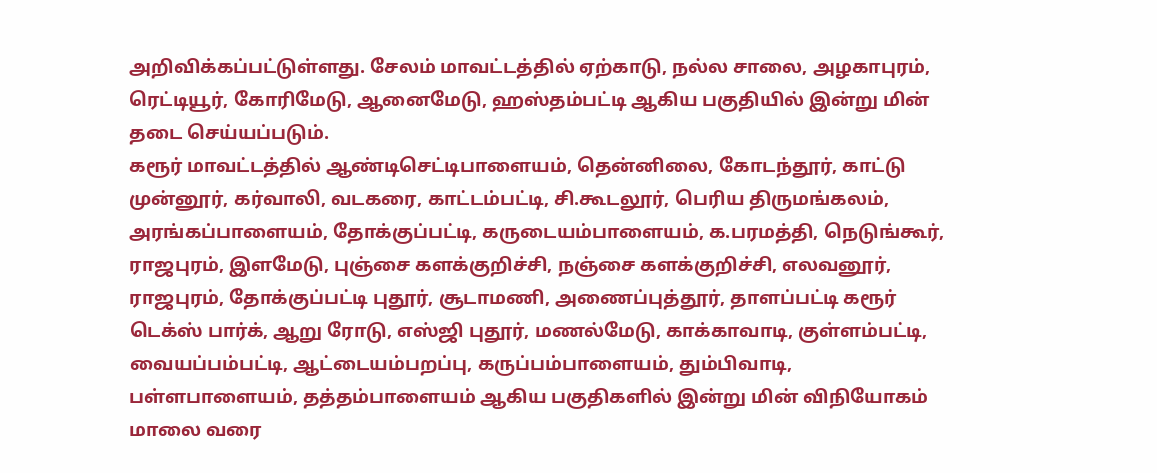அறிவிக்கப்பட்டுள்ளது. சேலம் மாவட்டத்தில் ஏற்காடு, நல்ல சாலை, அழகாபுரம், ரெட்டியூர், கோரிமேடு, ஆனைமேடு, ஹஸ்தம்பட்டி ஆகிய பகுதியில் இன்று மின் தடை செய்யப்படும்.
கரூர் மாவட்டத்தில் ஆண்டிசெட்டிபாளையம், தென்னிலை, கோடந்தூர், காட்டு முன்னூர், கர்வாலி, வடகரை, காட்டம்பட்டி, சி.கூடலூர், பெரிய திருமங்கலம், அரங்கப்பாளையம், தோக்குப்பட்டி, கருடையம்பாளையம், க.பரமத்தி, நெடுங்கூர், ராஜபுரம், இளமேடு, புஞ்சை களக்குறிச்சி, நஞ்சை களக்குறிச்சி, எலவனூர், ராஜபுரம், தோக்குப்பட்டி புதூர், சூடாமணி, அணைப்புத்தூர், தாளப்பட்டி கரூர் டெக்ஸ் பார்க், ஆறு ரோடு, எஸ்ஜி புதூர், மணல்மேடு, காக்காவாடி, குள்ளம்பட்டி, வையப்பம்பட்டி, ஆட்டையம்பறப்பு, கருப்பம்பாளையம், தும்பிவாடி, பள்ளபாளையம், தத்தம்பாளையம் ஆகிய பகுதிகளில் இன்று மின் விநியோகம் மாலை வரை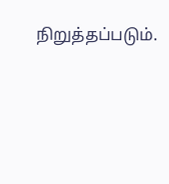நிறுத்தப்படும்.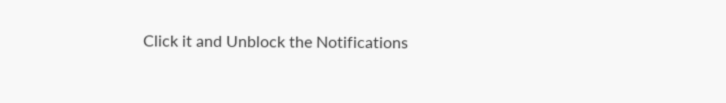Click it and Unblock the Notifications